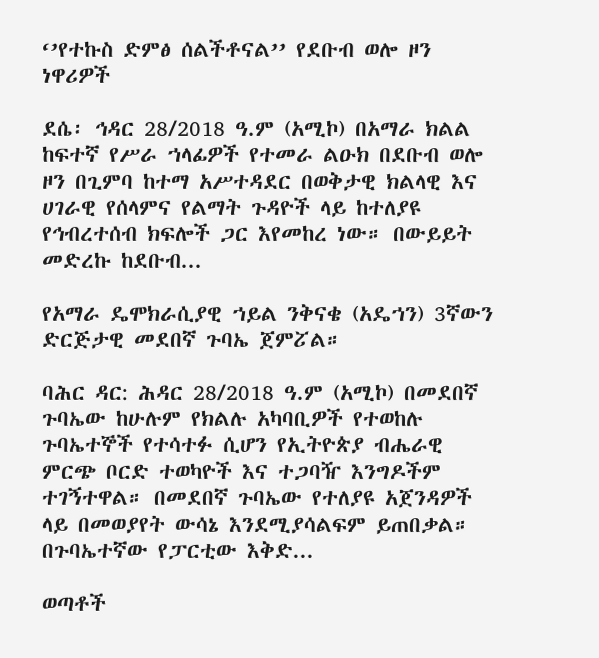‘’የተኩስ ድምፅ ሰልችቶናል’’ የደቡብ ወሎ ዞን ነዋሪዎች

ደሴ፡ ኅዳር 28/2018 ዓ.ም (አሚኮ) በአማራ ክልል ከፍተኛ የሥራ ኀላፊዎች የተመራ ልዑክ በደቡብ ወሎ ዞን በጊምባ ከተማ አሥተዳደር በወቅታዊ ክልላዊ እና ሀገራዊ የሰላምና የልማት ጉዳዮች ላይ ከተለያዩ የኅብረተሰብ ክፍሎች ጋር እየመከረ ነው። በውይይት መድረኩ ከደቡብ...

የአማራ ዴሞክራሲያዊ ኀይል ንቅናቄ (አዴኀን) 3ኛውን ድርጅታዊ መደበኛ ጉባኤ ጀምፘል።

ባሕር ዳር: ሕዳር 28/2018 ዓ.ም (አሚኮ) በመደበኛ ጉባኤው ከሁሉም የክልሉ አካባቢዎች የተወከሉ ጉባኤተኞች የተሳተፉ ሲሆን የኢትዮጵያ ብሔራዊ ምርጭ ቦርድ ተወካዮች እና ተጋባዥ እንግዶችም ተገኝተዋል። በመደበኛ ጉባኤው የተለያዩ አጀንዳዎች ላይ በመወያየት ውሳኔ እንደሚያሳልፍም ይጠበቃል። በጉባኤተኛው የፓርቲው እቅድ...

ወጣቶች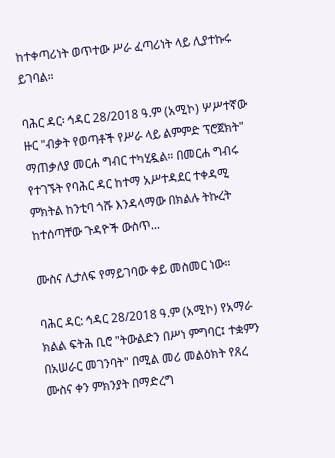ከተቀጣሪነት ወጥተው ሥራ ፈጣሪነት ላይ ሊያተኩሩ ይገባል።

ባሕር ዳር፡ ኅዳር 28/2018 ዓ.ም (አሚኮ) ሦሥተኛው ዙር "ብቃት የወጣቶች የሥራ ላይ ልምምድ ፕሮጀክት" ማጠቃለያ መርሐ ግብር ተካሂዷል። በመርሐ ግብሩ የተገኙት የባሕር ዳር ከተማ አሥተዳደር ተቀዳሚ ምክትል ከንቲባ ጎሹ እንዳላማው በክልሉ ትኩረት ከተሰጣቸው ጉዳዮች ውስጥ...

ሙስና ሊታለፍ የማይገባው ቀይ መስመር ነው።

ባሕር ዳር: ኅዳር 28/2018 ዓ.ም (አሚኮ) የአማራ ክልል ፍትሕ ቢሮ "ትውልድን በሥነ ምግባር፤ ተቋምን በአሠራር መገንባት" በሚል መሪ መልዕክት የጸረ ሙስና ቀን ምክንያት በማድረግ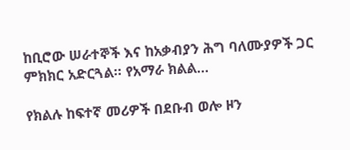ከቢሮው ሠራተኞች እና ከአቃብያን ሕግ ባለሙያዎች ጋር ምክክር አድርጓል። የአማራ ክልል...

የክልሉ ከፍተኛ መሪዎች በደቡብ ወሎ ዞን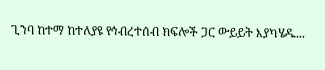ጊንባ ከተማ ከተለያዩ የኅብረተሰብ ክፍሎች ጋር ውይይት እያካሄዱ...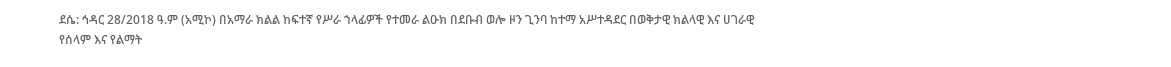ደሴ: ኅዳር 28/2018 ዓ.ም (አሚኮ) በአማራ ክልል ከፍተኛ የሥራ ኀላፊዎች የተመራ ልዑክ በደቡብ ወሎ ዞን ጊንባ ከተማ አሥተዳደር በወቅታዊ ክልላዊ እና ሀገራዊ የሰላም እና የልማት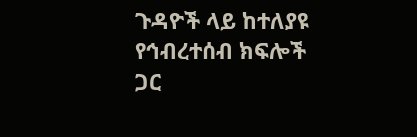ጉዳዮች ላይ ከተለያዩ የኅብረተሰብ ክፍሎች ጋር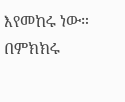እየመከሩ ነው። በምክክሩ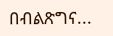በብልጽግና...